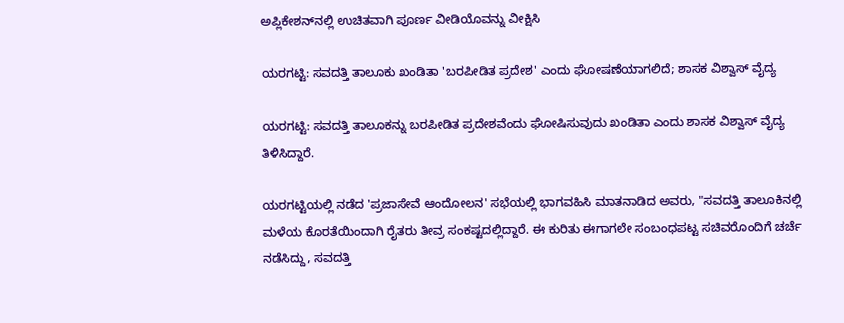ಅಪ್ಲಿಕೇಶನ್‌ನಲ್ಲಿ ಉಚಿತವಾಗಿ ಪೂರ್ಣ ವೀಡಿಯೊವನ್ನು ವೀಕ್ಷಿಸಿ

ಯರಗಟ್ಟಿ: ಸವದತ್ತಿ ತಾಲೂಕು ಖಂಡಿತಾ 'ಬರಪೀಡಿತ ಪ್ರದೇಶ' ಎಂದು ಘೋಷಣೆಯಾಗಲಿದೆ; ಶಾಸಕ ವಿಶ್ವಾಸ್ ವೈದ್ಯ

ಯರಗಟ್ಟಿ: ಸವದತ್ತಿ ತಾಲೂಕನ್ನು ಬರಪೀಡಿತ ಪ್ರದೇಶವೆಂದು ಘೋಷಿಸುವುದು ಖಂಡಿತಾ ಎಂದು ಶಾಸಕ ವಿಶ್ವಾಸ್ ವೈದ್ಯ ತಿಳಿಸಿದ್ದಾರೆ.

ಯರಗಟ್ಟಿಯಲ್ಲಿ ನಡೆದ 'ಪ್ರಜಾಸೇವೆ ಆಂದೋಲನ' ಸಭೆಯಲ್ಲಿ ಭಾಗವಹಿಸಿ ಮಾತನಾಡಿದ ಅವರು, "ಸವದತ್ತಿ ತಾಲೂಕಿನಲ್ಲಿ ಮಳೆಯ ಕೊರತೆಯಿಂದಾಗಿ ರೈತರು ತೀವ್ರ ಸಂಕಷ್ಟದಲ್ಲಿದ್ದಾರೆ. ಈ ಕುರಿತು ಈಗಾಗಲೇ ಸಂಬಂಧಪಟ್ಟ ಸಚಿವರೊಂದಿಗೆ ಚರ್ಚೆ ನಡೆಸಿದ್ದು, ಸವದತ್ತಿ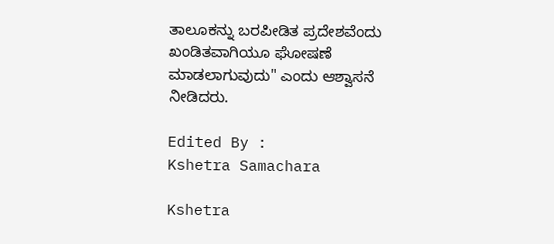ತಾಲೂಕನ್ನು ಬರಪೀಡಿತ ಪ್ರದೇಶವೆಂದು ಖಂಡಿತವಾಗಿಯೂ ಘೋಷಣೆ ಮಾಡಲಾಗುವುದು" ಎಂದು ಆಶ್ವಾಸನೆ ನೀಡಿದರು.

Edited By :
Kshetra Samachara

Kshetra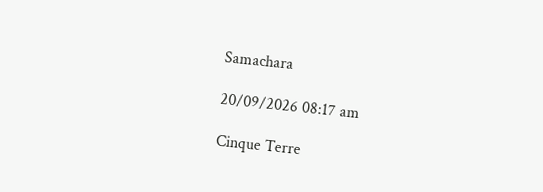Samachara

20/09/2026 08:17 am

Cinque Terre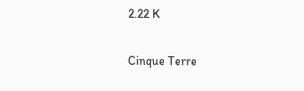2.22 K

Cinque Terre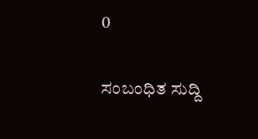0

ಸಂಬಂಧಿತ ಸುದ್ದಿ